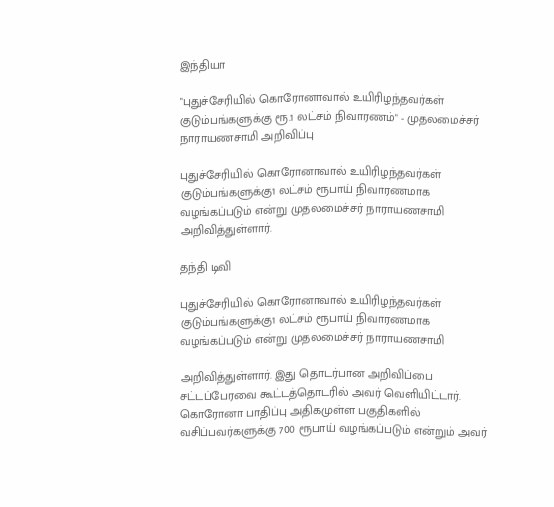இந்தியா

"புதுச்சேரியில் கொரோனாவால் உயிரிழந்தவர்கள் குடும்பங்களுக்கு ரூ.1 லட்சம் நிவாரணம்" - முதலமைச்சர் நாராயணசாமி அறிவிப்பு

புதுச்சேரியில் கொரோனாவால் உயிரிழந்தவர்கள் குடும்பங்களுக்கு1 லட்சம் ரூபாய் நிவாரணமாக வழங்கப்படும் என்று முதலமைச்சர் நாராயணசாமி அறிவித்துள்ளார்.

தந்தி டிவி

புதுச்சேரியில் கொரோனாவால் உயிரிழந்தவர்கள் குடும்பங்களுக்கு1 லட்சம் ரூபாய் நிவாரணமாக வழங்கப்படும் என்று முதலமைச்சர் நாராயணசாமி

அறிவித்துள்ளார். இது தொடர்பான அறிவிப்பை சட்டப்பேரவை கூட்டத்தொடரில் அவர் வெளியிட்டார். கொரோனா பாதிப்பு அதிகமுள்ள பகுதிகளில் வசிப்பவர்களுக்கு 700 ரூபாய் வழங்கப்படும் என்றும் அவர்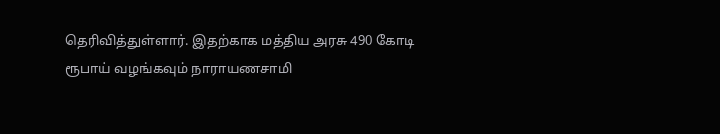தெரிவித்துள்ளார். இதற்காக மத்திய அரசு 490 கோடி ரூபாய் வழங்கவும் நாராயணசாமி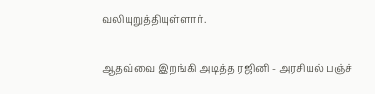வலியுறுத்தியுள்ளார்.

ஆதவ்வை இறங்கி அடித்த ரஜினி - அரசியல் பஞ்ச்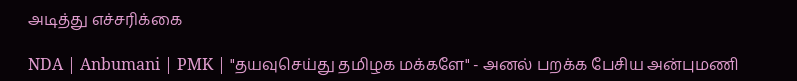அடித்து எச்சரிக்கை

NDA | Anbumani | PMK | "தயவுசெய்து தமிழக மக்களே" - அனல் பறக்க பேசிய அன்புமணி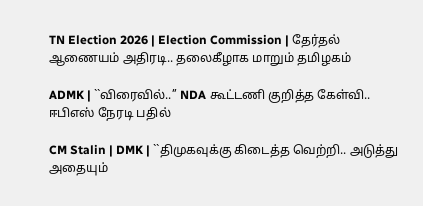TN Election 2026 | Election Commission | தேர்தல் ஆணையம் அதிரடி.. தலைகீழாக மாறும் தமிழகம்

ADMK | ``விரைவில்..’’ NDA கூட்டணி குறித்த கேள்வி.. ஈபிஎஸ் நேரடி பதில்

CM Stalin | DMK | ``திமுகவுக்கு கிடைத்த வெற்றி.. அடுத்து அதையும்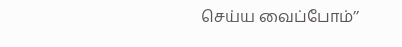செய்ய வைப்போம்’’